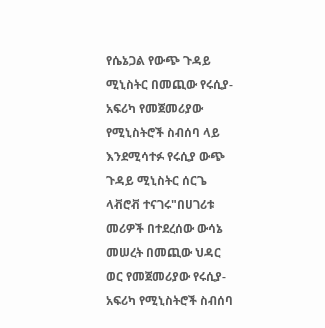የሴኔጋል የውጭ ጉዳይ ሚኒስትር በመጪው የሩሲያ-አፍሪካ የመጀመሪያው የሚኒስትሮች ስብሰባ ላይ እንደሚሳተፉ የሩሲያ ውጭ ጉዳይ ሚኒስትር ሰርጌ ላቭሮቭ ተናገሩ"በሀገሪቱ መሪዎች በተደረሰው ውሳኔ መሠረት በመጪው ህዳር ወር የመጀመሪያው የሩሲያ-አፍሪካ የሚኒስትሮች ስብሰባ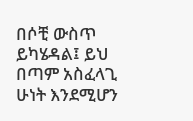በሶቺ ውስጥ ይካሄዳል፤ ይህ በጣም አስፈላጊ ሁነት እንደሚሆን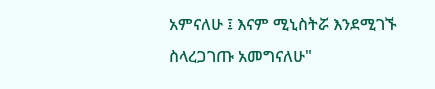አምናለሁ ፤ እናም ሚኒስትሯ እንደሚገኙ ስላረጋገጡ አመግናለሁ"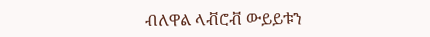ብለዋል ላቭሮቭ ውይይቱን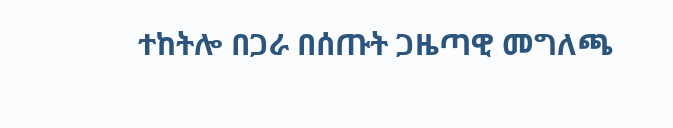ተከትሎ በጋራ በሰጡት ጋዜጣዊ መግለጫ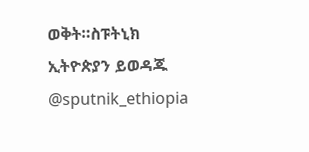ወቅት።ስፑትኒክ ኢትዮጵያን ይወዳጁ @sputnik_ethiopia